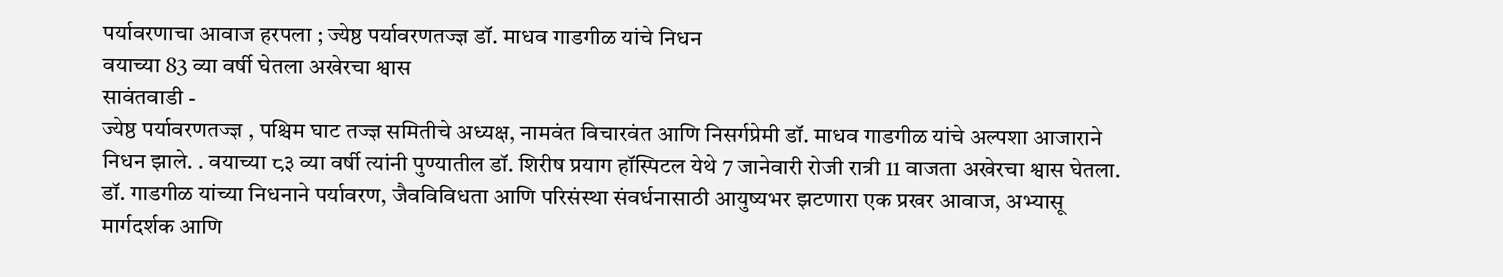पर्यावरणाचा आवाज हरपला ; ज्येष्ठ पर्यावरणतज्ज्ञ डॉ. माधव गाडगीळ यांचे निधन
वयाच्या 83 व्या वर्षी घेतला अखेरचा श्वास
सावंतवाडी -
ज्येष्ठ पर्यावरणतज्ज्ञ , पश्चिम घाट तज्ज्ञ समितीचे अध्यक्ष, नामवंत विचारवंत आणि निसर्गप्रेमी डॉ. माधव गाडगीळ यांचे अल्पशा आजाराने निधन झाले. . वयाच्या ८३ व्या वर्षी त्यांनी पुण्यातील डॉ. शिरीष प्रयाग हॉस्पिटल येथे 7 जानेवारी रोजी रात्री 11 वाजता अखेरचा श्वास घेतला. डॉ. गाडगीळ यांच्या निधनाने पर्यावरण, जैवविविधता आणि परिसंस्था संवर्धनासाठी आयुष्यभर झटणारा एक प्रखर आवाज, अभ्यासू मार्गदर्शक आणि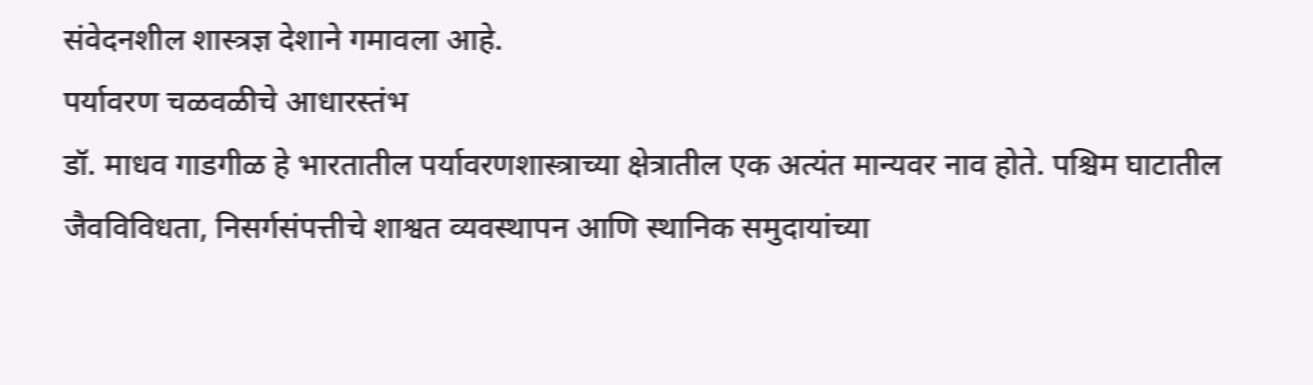संवेदनशील शास्त्रज्ञ देशाने गमावला आहे.
पर्यावरण चळवळीचे आधारस्तंभ
डॉ. माधव गाडगीळ हे भारतातील पर्यावरणशास्त्राच्या क्षेत्रातील एक अत्यंत मान्यवर नाव होते. पश्चिम घाटातील जैवविविधता, निसर्गसंपत्तीचे शाश्वत व्यवस्थापन आणि स्थानिक समुदायांच्या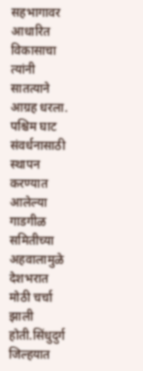सहभागावर आधारित विकासाचा त्यांनी सातत्याने आग्रह धरला. पश्चिम घाट संवर्धनासाठी स्थापन करण्यात आलेल्या गाडगीळ समितीच्या अहवालामुळे देशभरात मोठी चर्चा झाली होती.सिंधुदुर्ग जिल्हयात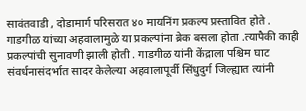सावंतवाडी , दोडामार्ग परिसरात ४० मायनिंग प्रकल्प प्रस्तावित होते . गाडगीळ यांच्या अहवालामुळे या प्रकल्पांना ब्रेक बसला होता .त्यापैकी काही प्रकल्पांची सुनावणी झाली होती . गाडगीळ यांनी केंद्राला पश्चिम घाट संवर्धनासंदर्भात सादर केलेल्या अहवालापूर्वी सिंधुदुर्ग जिल्ह्यात त्यांनी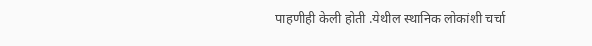पाहणीही केली होती .येथील स्थानिक लोकांशी चर्चा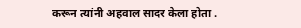करून त्यांनी अहवाल सादर केला होता .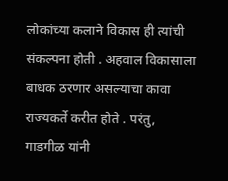लोकांच्या कलाने विकास ही त्यांची संकल्पना होती . अहवाल विकासाला बाधक ठरणार असल्याचा कावा राज्यकर्ते करीत होते . परंतु, गाडगीळ यांनी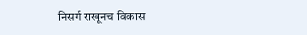निसर्ग राखूनच विकास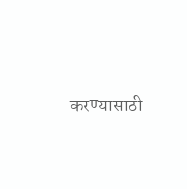करण्यासाठी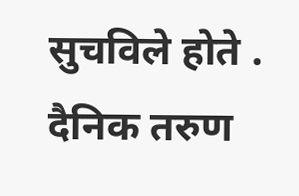सुचविले होते . दैनिक तरुण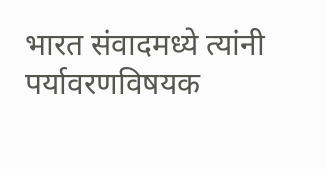भारत संवादमध्ये त्यांनी पर्यावरणविषयक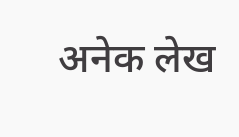अनेक लेख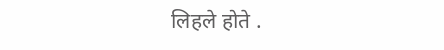लिहले होते .